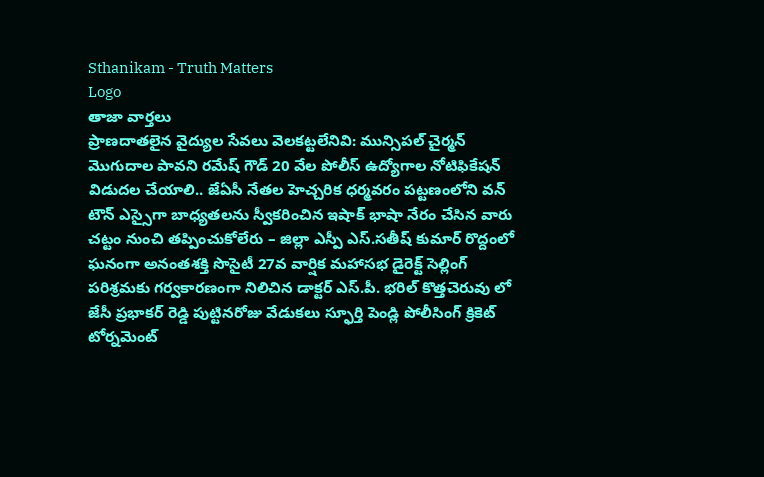Sthanikam - Truth Matters
Logo
తాజా వార్తలు
ప్రాణదాతలైన వైద్యుల సేవలు వెలకట్టలేనివి: మున్సిపల్ చైర్మన్ మొగుదాల పావని రమేష్ గౌడ్ 20 వేల పోలీస్ ఉద్యోగాల నోటిఫికేషన్ విడుదల చేయాలి.. జేఏసీ నేతల హెచ్చరిక ధర్మవరం పట్టణంలోని వన్ టౌన్ ఎస్సైగా బాధ్యతలను స్వీకరించిన ఇషాక్ భాషా నేరం చేసిన వారు చట్టం నుంచి తప్పించుకోలేరు – జిల్లా ఎస్పీ ఎస్.సతీష్ కుమార్ రొద్దంలో ఘనంగా అనంతశక్తి సొసైటీ 27వ వార్షిక మహాసభ డైరెక్ట్ సెల్లింగ్ పరిశ్రమకు గర్వకారణంగా నిలిచిన డాక్టర్ ఎస్.పీ. భరిల్ కొత్తచెరువు లో జేసీ ప్రభాకర్ రెడ్డి పుట్టినరోజు వేడుకలు స్ఫూర్తి పెండ్లి పోలీసింగ్ క్రికెట్ టోర్నమెంట్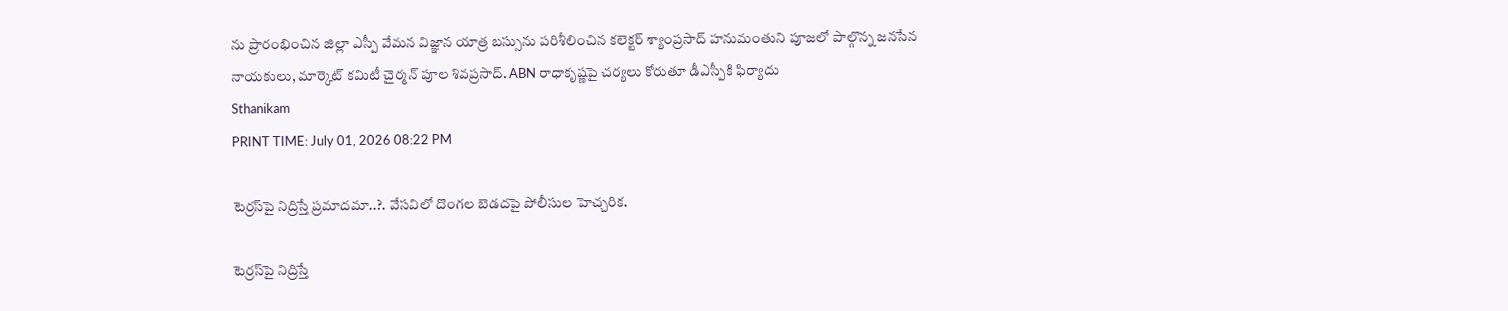ను ప్రారంభించిన జిల్లా ఎస్పీ వేమన విజ్ఞాన యాత్ర బస్సును పరిశీలించిన కలెక్టర్ శ్యాంప్రసాద్ హనుమంతుని పూజలో పాల్గొన్న జనసేన నాయకులు, మార్కెట్ కమిటీ చైర్మన్ పూల శివప్రసాద్. ABN రాధాకృష్ణపై చర్యలు కోరుతూ డీఎస్పీకి ఫిర్యాదు
Sthanikam
PRINT TIME: July 01, 2026 08:22 PM

టెర్రస్‌పై నిద్రిస్తే ప్రమాదమా..?. వేసవిలో దొంగల బెడదపై పోలీసుల హెచ్చరిక.

టెర్రస్‌పై నిద్రిస్తే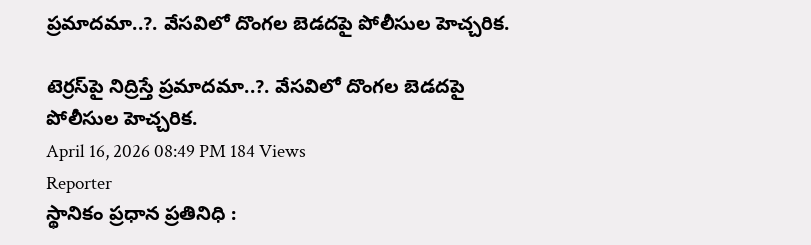ప్రమాదమా..?. వేసవిలో దొంగల బెడదపై పోలీసుల హెచ్చరిక.

టెర్రస్‌పై నిద్రిస్తే ప్రమాదమా..?. వేసవిలో దొంగల బెడదపై పోలీసుల హెచ్చరిక.
April 16, 2026 08:49 PM 184 Views
Reporter
స్థానికం ప్రధాన ప్రతినిధి :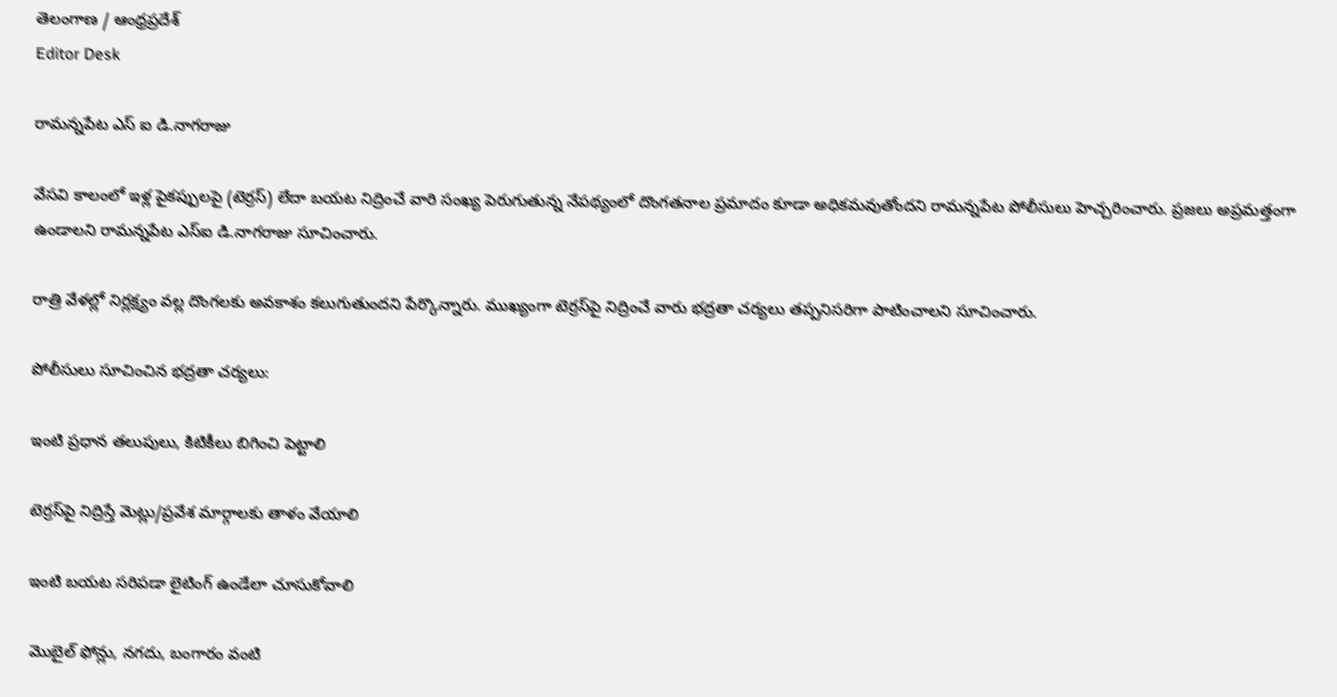తెలంగాణ / ఆంధ్రప్రదేశ్
Editor Desk

రామన్నపేట ఎస్ ఐ డి.నాగరాజు

వేసవి కాలంలో ఇళ్ల పైకప్పులపై (టెర్రస్) లేదా బయట నిద్రించే వారి సంఖ్య పెరుగుతున్న నేపథ్యంలో దొంగతనాల ప్రమాదం కూడా అధికమవుతోందని రామన్నపేట పోలీసులు హెచ్చరించారు. ప్రజలు అప్రమత్తంగా ఉండాలని రామన్నపేట ఎస్‌ఐ డి.నాగరాజు సూచించారు.

రాత్రి వేళల్లో నిర్లక్ష్యం వల్ల దొంగలకు అవకాశం కలుగుతుందని పేర్కొన్నారు. ముఖ్యంగా టెర్రస్‌పై నిద్రించే వారు భద్రతా చర్యలు తప్పనిసరిగా పాటించాలని సూచించారు.

పోలీసులు సూచించిన భద్రతా చర్యలు:

ఇంటి ప్రధాన తలుపులు, కిటికీలు బిగించి పెట్టాలి

టెర్రస్‌పై నిద్రిస్తే మెట్లు/ప్రవేశ మార్గాలకు తాళం వేయాలి

ఇంటి బయట సరిపడా లైటింగ్ ఉండేలా చూసుకోవాలి

మొబైల్ ఫోన్లు, నగదు, బంగారం వంటి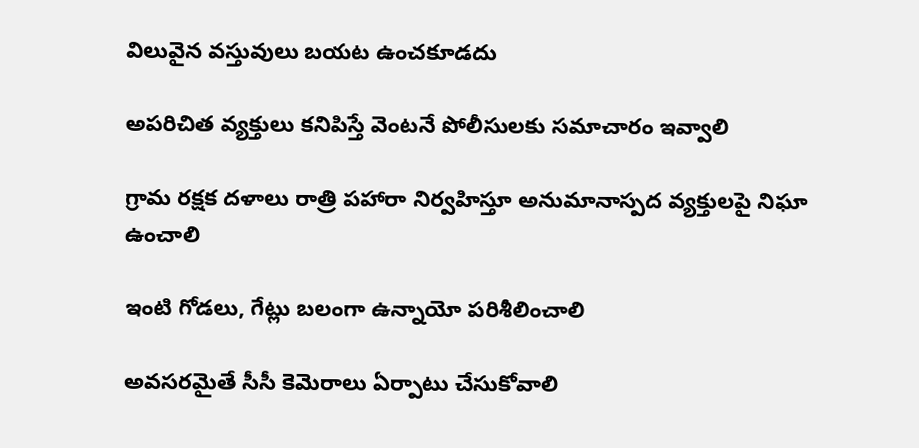విలువైన వస్తువులు బయట ఉంచకూడదు

అపరిచిత వ్యక్తులు కనిపిస్తే వెంటనే పోలీసులకు సమాచారం ఇవ్వాలి

గ్రామ రక్షక దళాలు రాత్రి పహారా నిర్వహిస్తూ అనుమానాస్పద వ్యక్తులపై నిఘా ఉంచాలి

ఇంటి గోడలు, గేట్లు బలంగా ఉన్నాయో పరిశీలించాలి

అవసరమైతే సీసీ కెమెరాలు ఏర్పాటు చేసుకోవాలి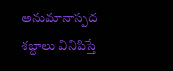అనుమానాస్పద శబ్దాలు వినిపిస్తే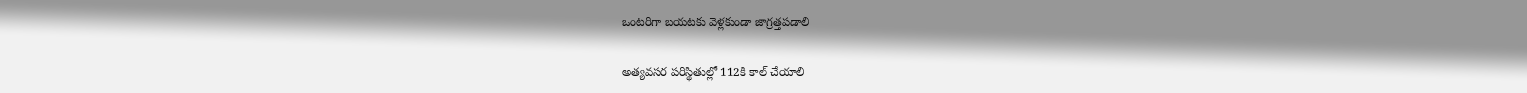ఒంటరిగా బయటకు వెళ్లకుండా జాగ్రత్తపడాలి

అత్యవసర పరిస్థితుల్లో 112కి కాల్ చేయాలి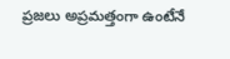ప్రజలు అప్రమత్తంగా ఉంటేనే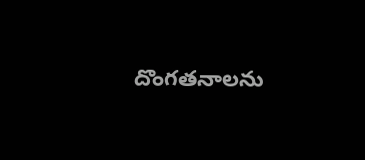దొంగతనాలను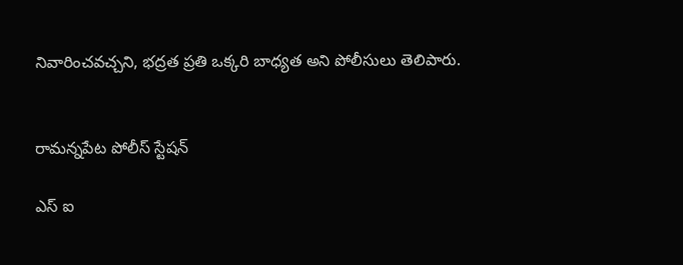నివారించవచ్చని, భద్రత ప్రతి ఒక్కరి బాధ్యత అని పోలీసులు తెలిపారు.


రామన్నపేట పోలీస్ స్టేషన్

ఎస్ ఐ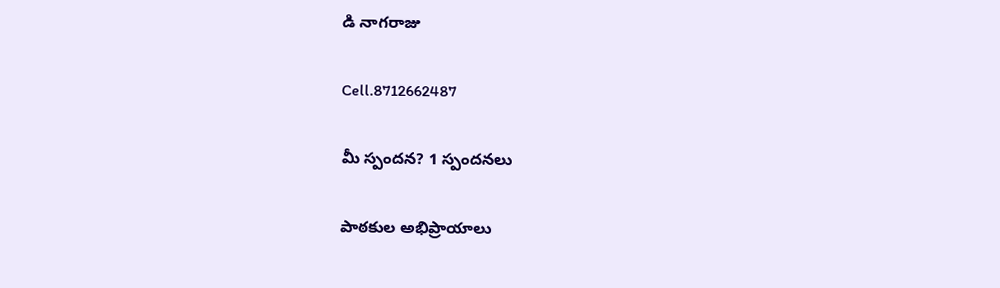డి నాగరాజు

Cell.8712662487

మీ స్పందన? 1 స్పందనలు

పాఠకుల అభిప్రాయాలు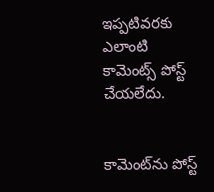ఇప్పటివరకు ఎలాంటి కామెంట్స్ పోస్ట్ చేయలేదు.


కామెంట్‌ను పోస్ట్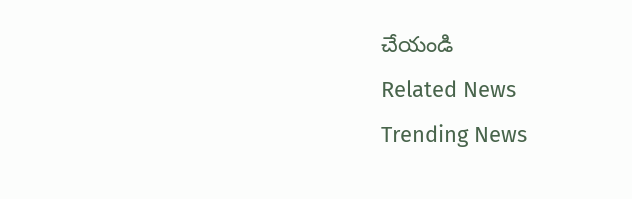చేయండి
Related News
Trending News